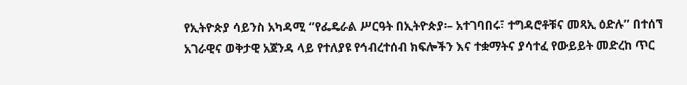የኢትዮጵያ ሳይንስ አካዳሚ ‘’የፌዴራል ሥርዓት በኢትዮጵያ፡– አተገባበሩ፣ ተግዳሮቶቹና መጻኢ ዕድሉ’’ በተሰኘ አገራዊና ወቅታዊ አጀንዳ ላይ የተለያዩ የኅብረተሰብ ክፍሎችን እና ተቋማትና ያሳተፈ የውይይት መድረከ ጥር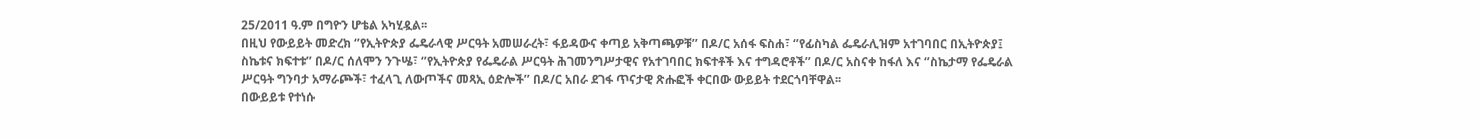25/2011 ዓ.ም በግዮን ሆቴል አካሂዷል፡፡
በዚህ የውይይት መድረክ ‘’የኢትዮጵያ ፌዴራላዊ ሥርዓት አመሠራረት፣ ፋይዳውና ቀጣይ አቅጣጫዎቹ’’ በዶ/ር አሰፋ ፍስሐ፣ ‘’የፊስካል ፌዴራሊዝም አተገባበር በኢትዮጵያ፤ ስኬቱና ክፍተቱ’’ በዶ/ር ሰለሞን ንጉሤ፣ ‘’የኢትዮጵያ የፌዴራል ሥርዓት ሕገመንግሥታዊና የአተገባበር ክፍተቶች እና ተግዳሮቶች’’ በዶ/ር አስናቀ ከፋለ እና ‘’ስኬታማ የፌዴራል ሥርዓት ግንባታ አማራጮች፣ ተፈላጊ ለውጦችና መጻኢ ዕድሎች’’ በዶ/ር አበራ ደገፋ ጥናታዊ ጽሑፎች ቀርበው ውይይት ተደርጎባቸዋል፡፡
በውይይቱ የተነሱ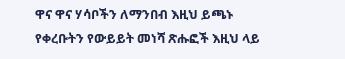ዋና ዋና ሃሳቦችን ለማንበብ እዚህ ይጫኑ
የቀረቡትን የውይይት መነሻ ጽሑፎች እዚህ ላይ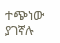ተጭነው ያገኛሉ